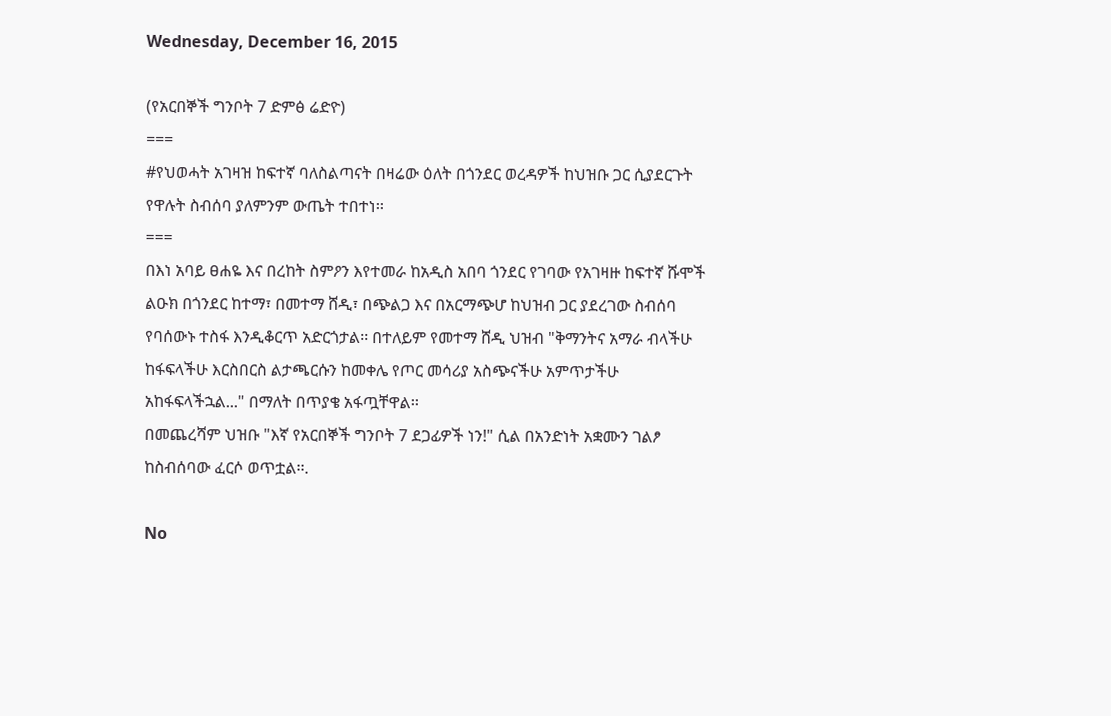Wednesday, December 16, 2015

(የአርበኞች ግንቦት 7 ድምፅ ሬድዮ)
===
#የህወሓት አገዛዝ ከፍተኛ ባለስልጣናት በዛሬው ዕለት በጎንደር ወረዳዎች ከህዝቡ ጋር ሲያደርጉት የዋሉት ስብሰባ ያለምንም ውጤት ተበተነ፡፡
===
በእነ አባይ ፀሐዬ እና በረከት ስምዖን እየተመራ ከአዲስ አበባ ጎንደር የገባው የአገዛዙ ከፍተኛ ሹሞች ልዑክ በጎንደር ከተማ፣ በመተማ ሸዲ፣ በጭልጋ እና በአርማጭሆ ከህዝብ ጋር ያደረገው ስብሰባ የባሰውኑ ተስፋ እንዲቆርጥ አድርጎታል፡፡ በተለይም የመተማ ሸዲ ህዝብ "ቅማንትና አማራ ብላችሁ ከፋፍላችሁ እርስበርስ ልታጫርሱን ከመቀሌ የጦር መሳሪያ አስጭናችሁ አምጥታችሁ አከፋፍላችኋል..." በማለት በጥያቄ አፋጧቸዋል፡፡
በመጨረሻም ህዝቡ "እኛ የአርበኞች ግንቦት 7 ደጋፊዎች ነን!" ሲል በአንድነት አቋሙን ገልፆ ከስብሰባው ፈርሶ ወጥቷል፡፡.

No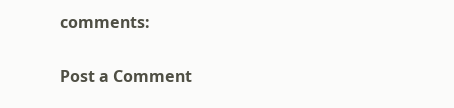comments:

Post a Comment